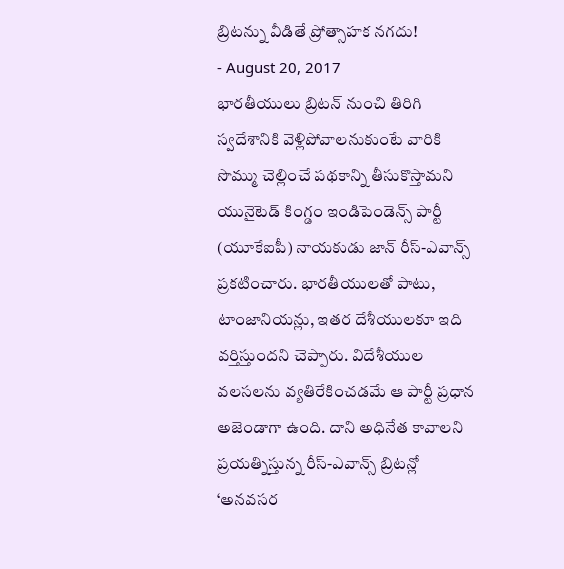బ్రిటన్ను వీడితే ప్రోత్సాహక నగదు!
- August 20, 2017
భారతీయులు బ్రిటన్ నుంచి తిరిగి స్వదేశానికి వెళ్లిపోవాలనుకుంటే వారికి సొమ్ము చెల్లించే పథకాన్ని తీసుకొస్తామని యునైటెడ్ కింగ్డం ఇండిపెండెన్స్ పార్టీ (యూకేఐపీ) నాయకుడు జాన్ రీస్-ఎవాన్స్ ప్రకటించారు. భారతీయులతో పాటు, టాంజానియన్లు, ఇతర దేశీయులకూ ఇది వర్తిస్తుందని చెప్పారు. విదేశీయుల వలసలను వ్యతిరేకించడమే ఆ పార్టీ ప్రధాన అజెండాగా ఉంది. దాని అధినేత కావాలని ప్రయత్నిస్తున్న రీస్-ఎవాన్స్ బ్రిటన్లో ‘అనవసర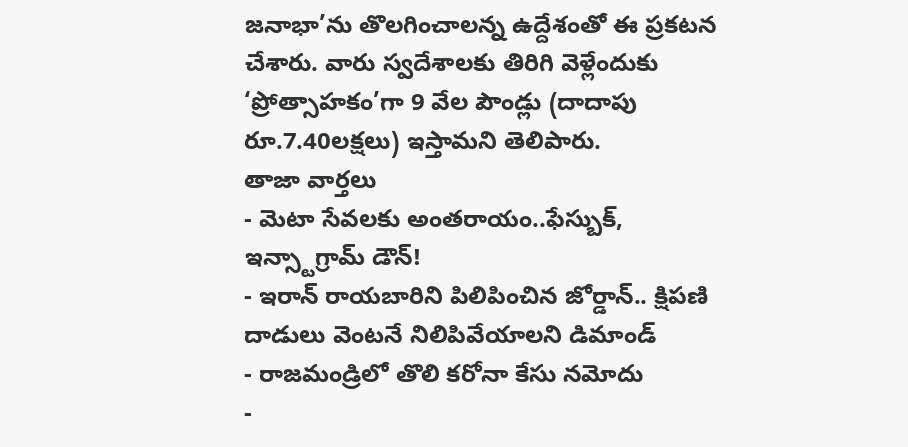జనాభా’ను తొలగించాలన్న ఉద్దేశంతో ఈ ప్రకటన చేశారు. వారు స్వదేశాలకు తిరిగి వెళ్లేందుకు ‘ప్రోత్సాహకం’గా 9 వేల పౌండ్లు (దాదాపు రూ.7.40లక్షలు) ఇస్తామని తెలిపారు.
తాజా వార్తలు
- మెటా సేవలకు అంతరాయం..ఫేస్బుక్, ఇన్స్టాగ్రామ్ డౌన్!
- ఇరాన్ రాయబారిని పిలిపించిన జోర్డాన్.. క్షిపణి దాడులు వెంటనే నిలిపివేయాలని డిమాండ్
- రాజమండ్రిలో తొలి కరోనా కేసు నమోదు
-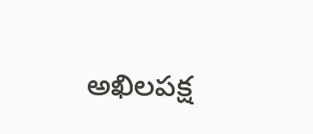అఖిలపక్ష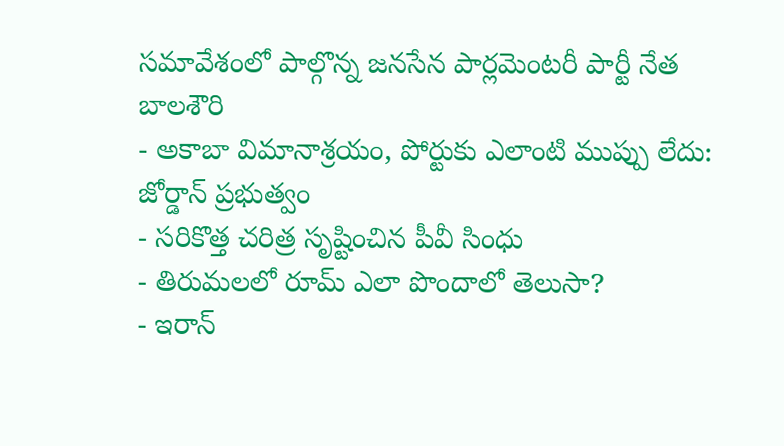సమావేశంలో పాల్గొన్న జనసేన పార్లమెంటరీ పార్టీ నేత బాలశౌరి
- అకాబా విమానాశ్రయం, పోర్టుకు ఎలాంటి ముప్పు లేదు: జోర్డాన్ ప్రభుత్వం
- సరికొత్త చరిత్ర సృష్టించిన పీవీ సింధు
- తిరుమలలో రూమ్ ఎలా పొందాలో తెలుసా?
- ఇరాన్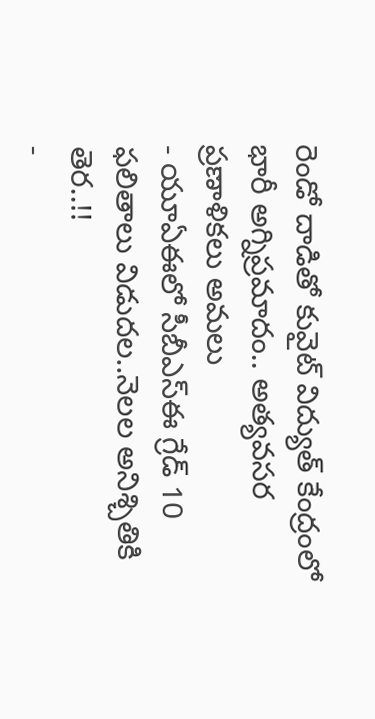రెండో దాడితో కువైట్ విద్యుత్ కేంద్రంలో భారీ అగ్నిప్రమాదం.. అత్యవసర ప్రణాళికలు అమలు
- యూఏఈలో సీబీఎస్ఈ గ్రేడ్ 10 ఫలితాలు విడుదల..నెలల అనిశ్చితికి తెర..!!
-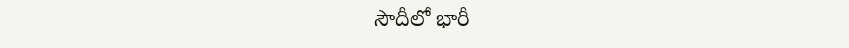సౌదీలో భారీ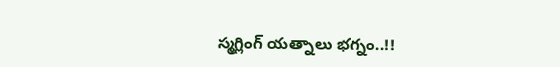స్మగ్లింగ్ యత్నాలు భగ్నం..!!